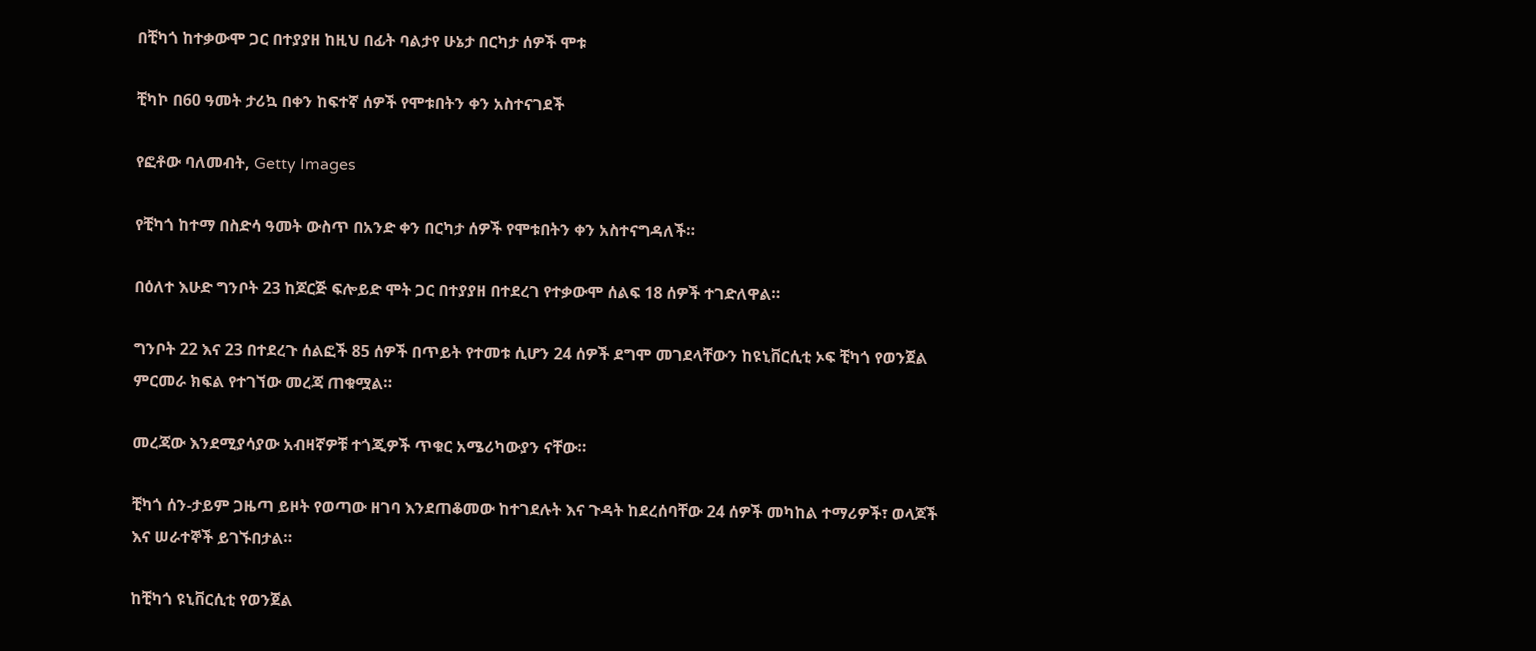በቺካጎ ከተቃውሞ ጋር በተያያዘ ከዚህ በፊት ባልታየ ሁኔታ በርካታ ሰዎች ሞቱ

ቺካኮ በ60 ዓመት ታሪኳ በቀን ከፍተኛ ሰዎች የሞቱበትን ቀን አስተናገደች

የፎቶው ባለመብት, Getty Images

የቺካጎ ከተማ በስድሳ ዓመት ውስጥ በአንድ ቀን በርካታ ሰዎች የሞቱበትን ቀን አስተናግዳለች።

በዕለተ እሁድ ግንቦት 23 ከጆርጅ ፍሎይድ ሞት ጋር በተያያዘ በተደረገ የተቃውሞ ሰልፍ 18 ሰዎች ተገድለዋል።

ግንቦት 22 እና 23 በተደረጉ ሰልፎች 85 ሰዎች በጥይት የተመቱ ሲሆን 24 ሰዎች ደግሞ መገደላቸውን ከዩኒቨርሲቲ ኦፍ ቺካጎ የወንጀል ምርመራ ክፍል የተገኘው መረጃ ጠቁሟል።

መረጃው እንደሚያሳያው አብዛኛዎቹ ተጎጂዎች ጥቁር አሜሪካውያን ናቸው።

ቺካጎ ሰን-ታይም ጋዜጣ ይዞት የወጣው ዘገባ እንደጠቆመው ከተገደሉት እና ጉዳት ከደረሰባቸው 24 ሰዎች መካከል ተማሪዎች፣ ወላጆች እና ሠራተኞች ይገኙበታል።

ከቺካጎ ዩኒቨርሲቲ የወንጀል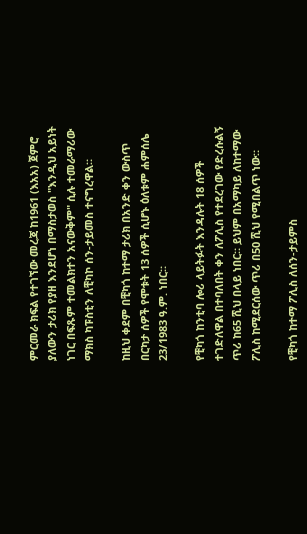ምርመራ ክፍል የተገኘው መረጃ ከ1961 (እአአ) ጀምሮ ያለውን ታሪክ የያዘ እንደሆነ በማስታወስ "እንዲህ አይነት ነገር በፍጹም ተመልክተን አናውቅም" ሲሉ ተመራማሪው ማክስ ካፑስቲን ለቺካኮ ሰን-ታይመስ ተናግረዋል።

ከዚህ ቀደም በቺካጎ ከተማ ታሪክ በአንድ ቀን ውስጥ በርካታ ሰዎች የሞቱት 13 ሰዎች ሲሆኑ ዕለቱም ሐምሰሌ 23/1983 ዓ.ም. ነበር።

የቺካጎ ከንቲባ ሎሪ ላይትፉት እንዳሉት 18 ሰዎች ተገድለዋል በተባለበት ቀን ለፖሊስ የተደረገው የድረሱልኝ ጥሪ ከ65 ሺህ በላይ ነበር። ይህም በአማካይ ለከተማው ፖሊስ ከሚደርሰው ጥሪ በ50 ሺህ የሚበልጥ ነው።

የቺካጎ ከተማ ፖሊስ ለሰን-ታይምስ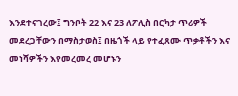እንደተናገረው፤ ግንቦት 22 እና 23 ለፖሊስ በርካታ ጥሪዎች መደረጋቸውን በማስታወስ፤ በዜጎች ላይ የተፈጸሙ ጥቃቶችን እና መነሻዎችን እየመረመረ መሆኑን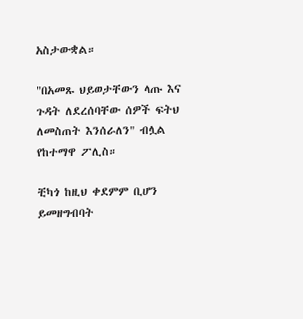አስታውቋል።

"በአመጹ ህይወታቸውን ላጡ እና ጉዳት ለደረሰባቸው ሰዎች ፍትህ ለመስጠት እንሰራለን" ብሏል የከተማዋ ፖሊስ።

ቺካጎ ከዚህ ቀደምም ቢሆን ይመዘግብባት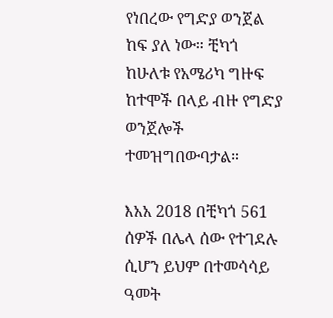የነበረው የግድያ ወንጀል ከፍ ያለ ነው። ቺካጎ ከሁለቱ የአሜሪካ ግዙፍ ከተሞች በላይ ብዙ የግድያ ወንጀሎች ተመዝግበውባታል።

እአአ 2018 በቺካጎ 561 ሰዎች በሌላ ሰው የተገደሉ ሲሆን ይህም በተመሳሳይ ዓመት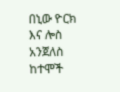በኒው ዮርክ እና ሎስ አንጀለስ ከተሞች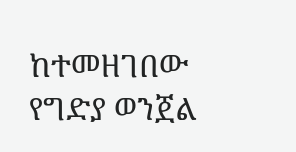ከተመዘገበው የግድያ ወንጀል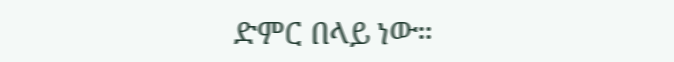ድምር በላይ ነው።